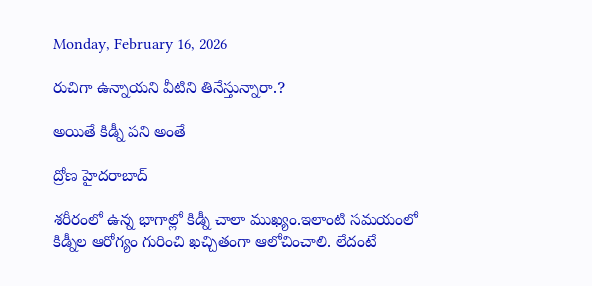Monday, February 16, 2026

రుచిగా ఉన్నాయని వీటిని తినేస్తున్నారా.?

అయితే కిడ్నీ పని అంతే

ద్రోణ హైదరాబాద్

శరీరంలో ఉన్న భాగాల్లో కిడ్నీ చాలా ముఖ్యం.ఇలాంటి సమయంలో కిడ్నీల ఆరోగ్యం గురించి ఖచ్చితంగా ఆలోచించాలి. లేదంటే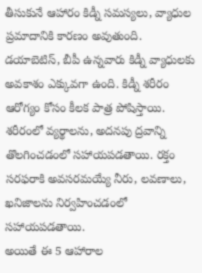తీసుకునే ఆహారం కిడ్నీ సమస్యలు, వ్యాధుల ప్రమాదానికి కారణం అవుతుంది. డయాబెటిస్, బీపీ ఉన్నవారు కిడ్నీ వ్యాధులకు అవకాశం ఎక్కువగా ఉంది. కిడ్నీ శరీరం ఆరోగ్యం కోసం కీలక పాత్ర పోషిస్తాయి. శరీరంలో వ్యర్థాలను, అదనపు ద్రవాన్ని తొలగించడంలో సహాయపడతాయి. రక్తం సరఫరాకి అవసరమయ్యే నీరు, లవణాలు, ఖనిజాలను నిర్వహించడంలో సహాయపడతాయి.
అయితే ఈ 5 ఆహారాల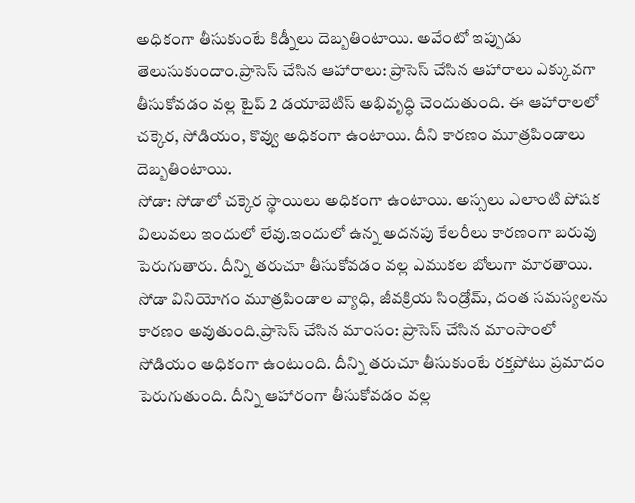అధికంగా తీసుకుంటే కిడ్నీలు దెబ్బతింటాయి. అవేంటో ఇప్పుడు తెలుసుకుందాం.ప్రాసెస్ చేసిన ఆహారాలు: ప్రాసెస్ చేసిన ఆహారాలు ఎక్కువగా తీసుకోవడం వల్ల టైప్ 2 డయాబెటిస్ అభివృద్ధి చెందుతుంది. ఈ ఆహారాలలో చక్కెర, సోడియం, కొవ్వు అధికంగా ఉంటాయి. దీని కారణం మూత్రపిండాలు దెబ్బతింటాయి.
సోడా: సోడాలో చక్కెర స్థాయిలు అధికంగా ఉంటాయి. అస్సలు ఎలాంటి పోషక విలువలు ఇందులో లేవు.ఇందులో ఉన్న అదనపు కేలరీలు కారణంగా బరువు పెరుగుతారు. దీన్ని తరుచూ తీసుకోవడం వల్ల ఎముకల బోలుగా మారతాయి. సోడా వినియోగం మూత్రపిండాల వ్యాధి, జీవక్రియ సిండ్రోమ్, దంత సమస్యలను కారణం అవుతుంది.ప్రాసెస్ చేసిన మాంసం: ప్రాసెస్ చేసిన మాంసాంలో సోడియం అధికంగా ఉంటుంది. దీన్ని తరుచూ తీసుకుంటే రక్తపోటు ప్రమాదం పెరుగుతుంది. దీన్ని ఆహారంగా తీసుకోవడం వల్ల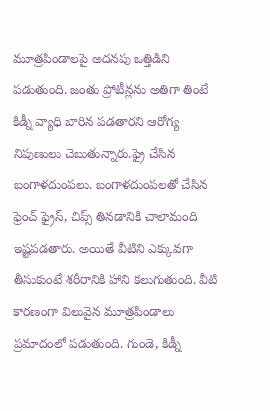మూత్రపిండాలపై అదనపు ఒత్తిడిని పడుతుంది. జంతు ప్రోటీన్లను అతిగా తింటే కిడ్నీ వ్యాధి బారిన పడతారని ఆరోగ్య నిపుణులు చెబుతున్నారు.ఫ్రై చేసిన బంగాళదుంపలు. బంగాళదుంపలతో చేసిన ఫ్రెంచ్ ఫ్రైస్, చిప్స్ తినడానికి చాలామంది ఇష్టపడతారు. అయితే వీటిని ఎక్కువగా తీసుకుంటే శరీరానికి హాని కలుగుతుంది. వీటి కారణంగా విలువైన మూత్రపిండాలు ప్రమాదంలో పడుతుంది. గుండె, కిడ్నీ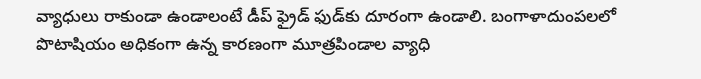వ్యాధులు రాకుండా ఉండాలంటే డీప్ ఫ్రైడ్ ఫుడ్‌కు దూరంగా ఉండాలి. బంగాళాదుంపలలో పొటాషియం అధికంగా ఉన్న కారణంగా మూత్రపిండాల వ్యాధి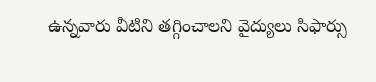ఉన్నవారు వీటిని తగ్గించాలని వైద్యులు సిఫార్సు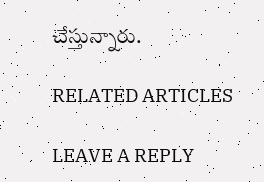చేస్తున్నారు.

RELATED ARTICLES

LEAVE A REPLY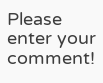Please enter your comment!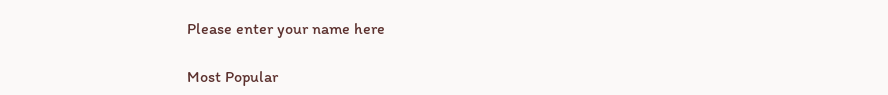Please enter your name here

Most Popular